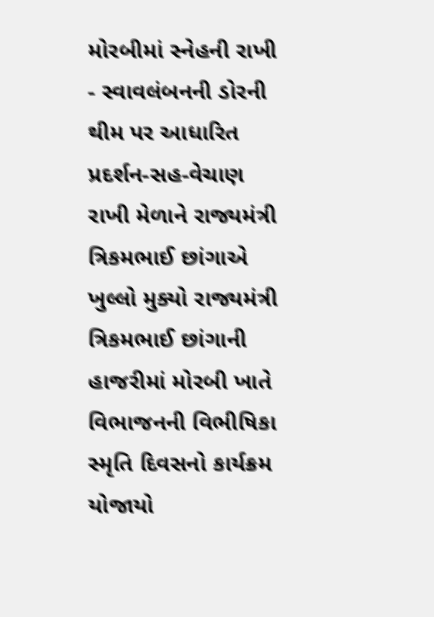મોરબીમાં સ્નેહની રાખી - સ્વાવલંબનની ડોરની થીમ પર આધારિત પ્રદર્શન-સહ-વેચાણ રાખી મેળાને રાજ્યમંત્રી ત્રિકમભાઈ છાંગાએ ખુલ્લો મુક્યો રાજ્યમંત્રી ત્રિકમભાઈ છાંગાની હાજરીમાં મોરબી ખાતે વિભાજનની વિભીષિકા સ્મૃતિ દિવસનો કાર્યક્રમ યોજાયો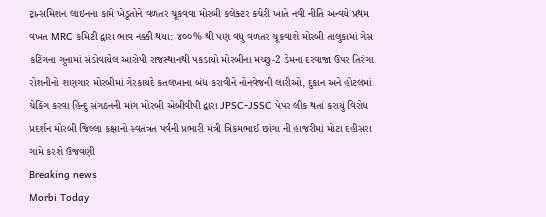ટ્રાન્સમિશન લાઇનના કામે ખેડૂતોને વળતર ચૂકવવા મોરબી કલેક્ટર કચેરી ખાતે નવી નીતિ અન્વયે પ્રથમ વખત MRC કમિટી દ્વારા ભાવ નક્કી થયા: ૪૦૦% થી પણ વધુ વળતર ચૂકવાશે મોરબી તાલુકામાં ગેસ કટિંગના ગુનામાં સંડોવાયેલ આરોપી રાજસ્થાનથી પકડાયો મોરબીના મચ્છુ-2 ડેમના દરવાજા ઉપર તિરંગા રોશનીનો શણગાર મોરબીમાં ગેરકાયદે કતલખાના બંધ કરાવીને નોનવેજની લારીઓ, દુકાન અને હોટલમાં ચેકિંગ કરવા હિન્દુ સંગઠનની માંગ મોરબી એબીવીપી દ્વારા JPSC-JSSC પેપર લીક થતાં કરાયું વિરોધ પ્રદર્શન મોરબી જિલ્લા કક્ષાનો સ્વતંત્રત પર્વની પ્રભારી મંત્રી ત્રિકમભાઈ છાંગા ની હાજરીમાં મોટા દહીસરા ગામે કરશે ઉજવણી
Breaking news
Morbi Today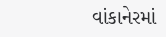વાંકાનેરમાં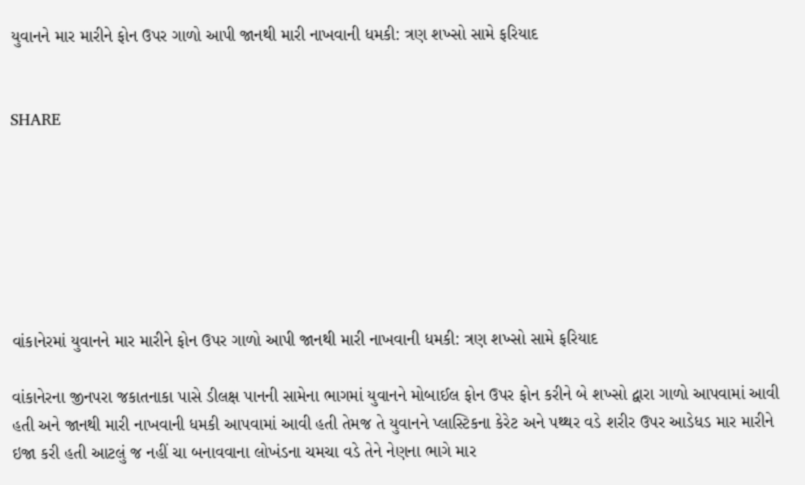યુવાનને માર મારીને ફોન ઉપર ગાળો આપી જાનથી મારી નાખવાની ધમકી: ત્રણ શખ્સો સામે ફરિયાદ


SHARE







વાંકાનેરમાં યુવાનને માર મારીને ફોન ઉપર ગાળો આપી જાનથી મારી નાખવાની ધમકી: ત્રણ શખ્સો સામે ફરિયાદ

વાંકાનેરના જીનપરા જકાતનાકા પાસે ડીલક્ષ પાનની સામેના ભાગમાં યુવાનને મોબાઈલ ફોન ઉપર ફોન કરીને બે શખ્સો દ્વારા ગાળો આપવામાં આવી હતી અને જાનથી મારી નાખવાની ધમકી આપવામાં આવી હતી તેમજ તે યુવાનને પ્લાસ્ટિકના કેરેટ અને પથ્થર વડે શરીર ઉપર આડેધડ માર મારીને ઇજા કરી હતી આટલું જ નહીં ચા બનાવવાના લોખંડના ચમચા વડે તેને નેણના ભાગે માર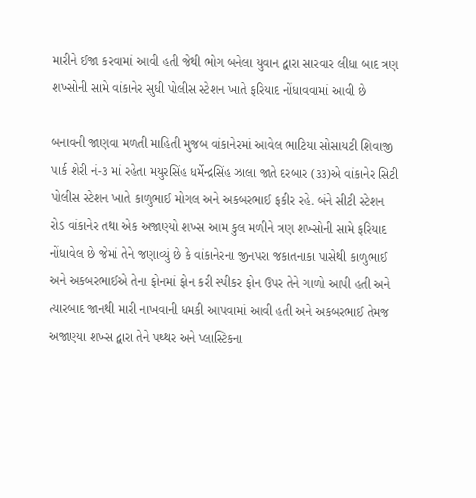મારીને ઈજા કરવામાં આવી હતી જેથી ભોગ બનેલા યુવાન દ્વારા સારવાર લીધા બાદ ત્રણ શખ્સોની સામે વાંકાનેર સુધી પોલીસ સ્ટેશન ખાતે ફરિયાદ નોંધાવવામાં આવી છે

બનાવની જાણવા મળતી માહિતી મુજબ વાંકાનેરમાં આવેલ ભાટિયા સોસાયટી શિવાજી પાર્ક શેરી નં-૩ માં રહેતા મયુરસિંહ ધર્મેન્દ્રસિંહ ઝાલા જાતે દરબાર (૩૩)એ વાંકાનેર સિટી પોલીસ સ્ટેશન ખાતે કાળુભાઈ મોગલ અને અકબરભાઈ ફકીર રહે. બંને સીટી સ્ટેશન રોડ વાંકાનેર તથા એક અજાણ્યો શખ્સ આમ કુલ મળીને ત્રણ શખ્સોની સામે ફરિયાદ નોંધાવેલ છે જેમાં તેને જણાવ્યું છે કે વાંકાનેરના જીનપરા જકાતનાકા પાસેથી કાળુભાઈ અને અકબરભાઈએ તેના ફોનમાં ફોન કરી સ્પીકર ફોન ઉપર તેને ગાળો આપી હતી અને ત્યારબાદ જાનથી મારી નાખવાની ધમકી આપવામાં આવી હતી અને અકબરભાઈ તેમજ અજાણ્યા શખ્સ દ્વારા તેને પથ્થર અને પ્લાસ્ટિકના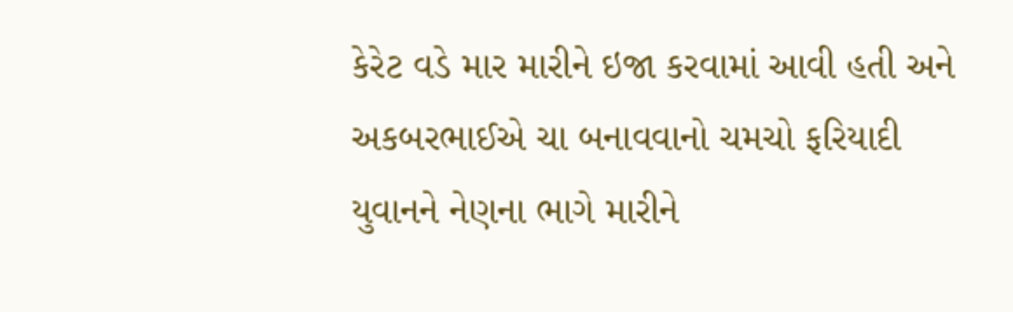કેરેટ વડે માર મારીને ઇજા કરવામાં આવી હતી અને અકબરભાઈએ ચા બનાવવાનો ચમચો ફરિયાદી યુવાનને નેણના ભાગે મારીને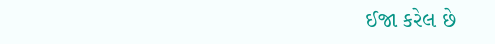ઈજા કરેલ છે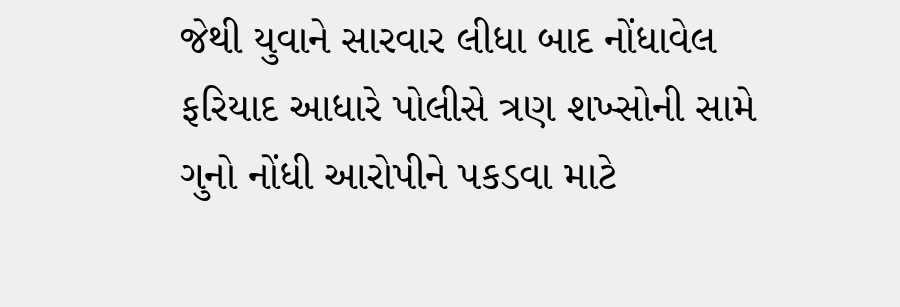જેથી યુવાને સારવાર લીધા બાદ નોંધાવેલ ફરિયાદ આધારે પોલીસે ત્રણ શખ્સોની સામે ગુનો નોંધી આરોપીને પકડવા માટે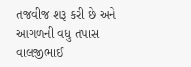તજવીજ શરૂ કરી છે અને આગળની વધુ તપાસ વાલજીભાઈ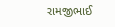રામજીભાઈ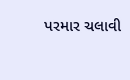પરમાર ચલાવી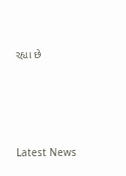રહ્યા છે






Latest News